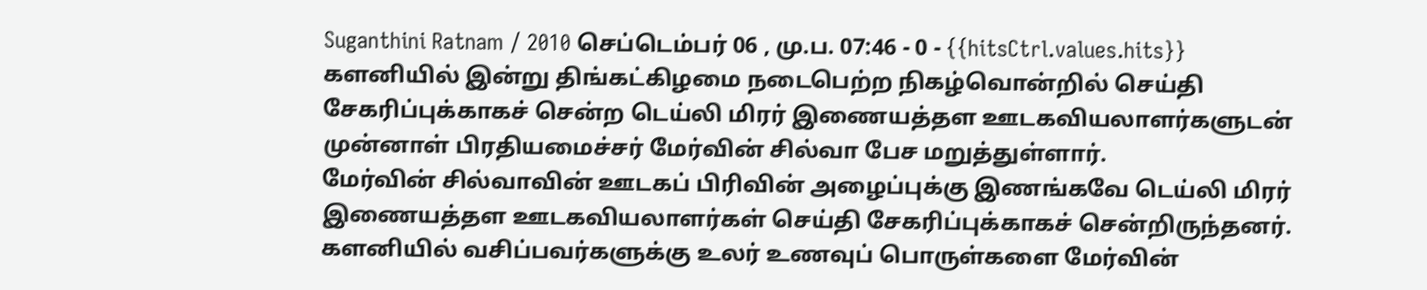Suganthini Ratnam / 2010 செப்டெம்பர் 06 , மு.ப. 07:46 - 0 - {{hitsCtrl.values.hits}}
களனியில் இன்று திங்கட்கிழமை நடைபெற்ற நிகழ்வொன்றில் செய்தி சேகரிப்புக்காகச் சென்ற டெய்லி மிரர் இணையத்தள ஊடகவியலாளர்களுடன் முன்னாள் பிரதியமைச்சர் மேர்வின் சில்வா பேச மறுத்துள்ளார்.
மேர்வின் சில்வாவின் ஊடகப் பிரிவின் அழைப்புக்கு இணங்கவே டெய்லி மிரர் இணையத்தள ஊடகவியலாளர்கள் செய்தி சேகரிப்புக்காகச் சென்றிருந்தனர்.
களனியில் வசிப்பவர்களுக்கு உலர் உணவுப் பொருள்களை மேர்வின்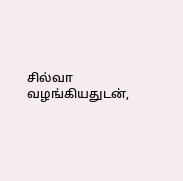சில்வா வழங்கியதுடன்,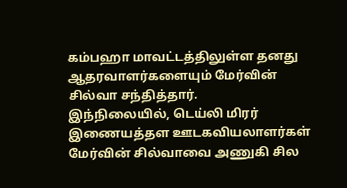கம்பஹா மாவட்டத்திலுள்ள தனது ஆதரவாளர்களையும் மேர்வின் சில்வா சந்தித்தார்.
இந்நிலையில், டெய்லி மிரர் இணையத்தள ஊடகவியலாளர்கள் மேர்வின் சில்வாவை அணுகி சில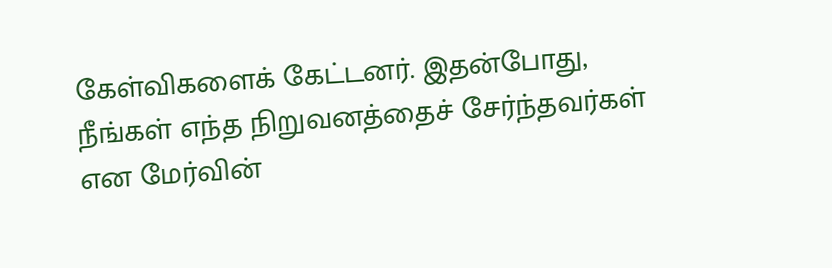கேள்விகளைக் கேட்டனர். இதன்போது, நீங்கள் எந்த நிறுவனத்தைச் சேர்ந்தவர்கள் என மேர்வின்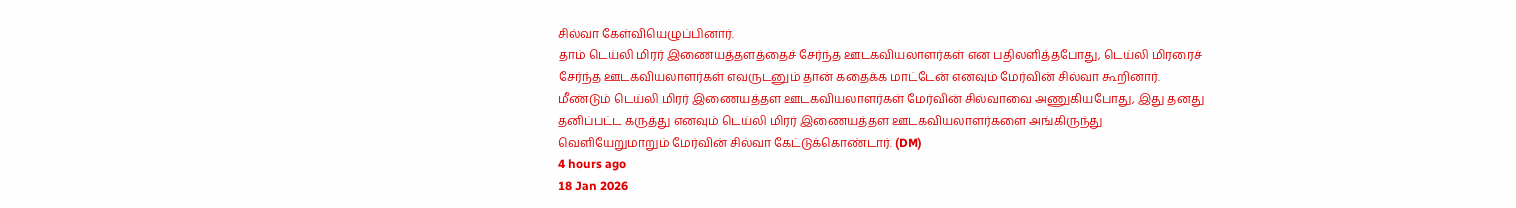சில்வா கேள்வியெழுப்பினார்.
தாம் டெய்லி மிரர் இணையத்தளத்தைச் சேர்ந்த ஊடகவியலாளர்கள் என பதிலளித்தபோது, டெய்லி மிரரைச் சேர்ந்த ஊடகவியலாளர்கள் எவருடனும் தான் கதைக்க மாட்டேன் எனவும் மேர்வின் சில்வா கூறினார்.
மீண்டும் டெய்லி மிரர் இணையத்தள ஊடகவியலாளர்கள் மேர்வின் சில்வாவை அணுகியபோது, இது தனது தனிப்பட்ட கருத்து எனவும் டெய்லி மிரர் இணையத்தள ஊடகவியலாளர்களை அங்கிருந்து வெளியேறுமாறும் மேர்வின் சில்வா கேட்டுக்கொண்டார். (DM)
4 hours ago
18 Jan 2026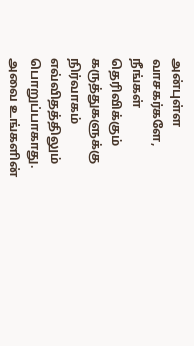அன்புள்ள வாசகர்களே,
நீங்கள் தெரிவிக்கும் கருத்துகளுக்கு நிர்வாகம் எவ்விதத்திலும் பொறுப்பாகாது. அவை உங்களின்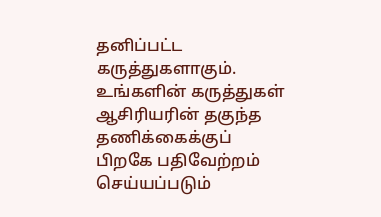தனிப்பட்ட கருத்துகளாகும். உங்களின் கருத்துகள் ஆசிரியரின் தகுந்த தணிக்கைக்குப் பிறகே பதிவேற்றம் செய்யப்படும்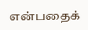என்பதைக்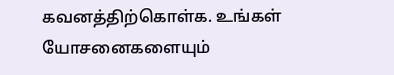கவனத்திற்கொள்க. உங்கள் யோசனைகளையும்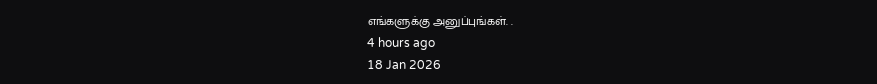எங்களுக்கு அனுப்புங்கள். .
4 hours ago
18 Jan 2026